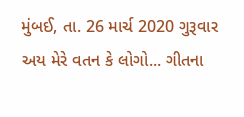મુંબઈ, તા. 26 માર્ચ 2020 ગુરૂવાર
અય મેરે વતન કે લોગો... ગીતના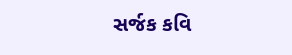સર્જક કવિ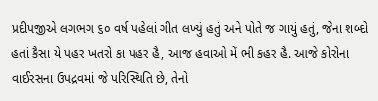પ્રદીપજીએ લગભગ ૬૦ વર્ષ પહેલાં ગીત લખ્યું હતું અને પોતે જ ગાયું હતું, જેના શબ્દો હતાં કૈસા યે પહર ખતરો કા પહર હૈ, આજ હવાઓ મેં ભી કહર હૈ. આજે કોરોના વાઈરસના ઉપદ્રવમાં જે પરિસ્થિતિ છે, તેનો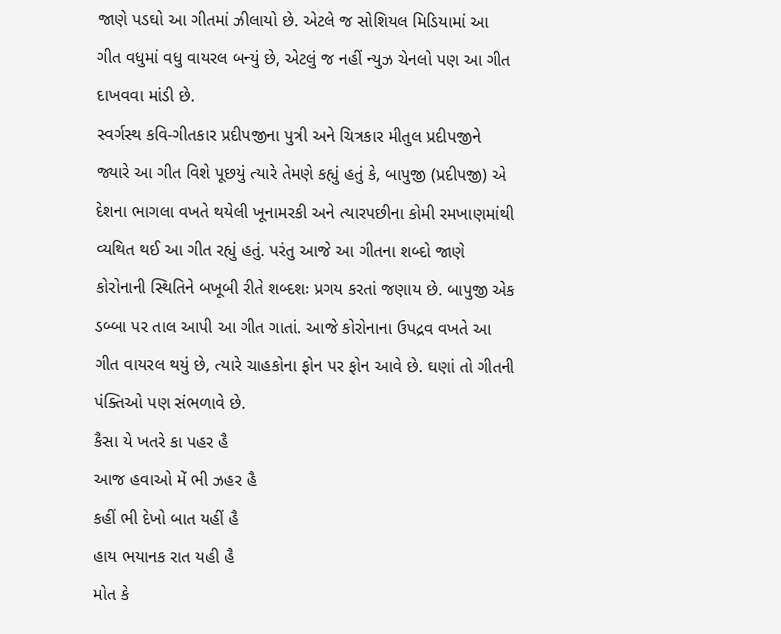જાણે પડઘો આ ગીતમાં ઝીલાયો છે. એટલે જ સોશિયલ મિડિયામાં આ ગીત વધુમાં વધુ વાયરલ બન્યું છે, એટલું જ નહીં ન્યુઝ ચેનલો પણ આ ગીત દાખવવા માંડી છે.
સ્વર્ગસ્થ કવિ-ગીતકાર પ્રદીપજીના પુત્રી અને ચિત્રકાર મીતુલ પ્રદીપજીને જ્યારે આ ગીત વિશે પૂછયું ત્યારે તેમણે કહ્યું હતું કે, બાપુજી (પ્રદીપજી) એ દેશના ભાગલા વખતે થયેલી ખૂનામરકી અને ત્યારપછીના કોમી રમખાણમાંથી વ્યથિત થઈ આ ગીત રહ્યું હતું. પરંતુ આજે આ ગીતના શબ્દો જાણે કોરોનાની સ્થિતિને બખૂબી રીતે શબ્દશઃ પ્રગય કરતાં જણાય છે. બાપુજી એક ડબ્બા પર તાલ આપી આ ગીત ગાતાં. આજે કોરોનાના ઉપદ્રવ વખતે આ ગીત વાયરલ થયું છે, ત્યારે ચાહકોના ફોન પર ફોન આવે છે. ઘણાં તો ગીતની પંક્તિઓ પણ સંભળાવે છે.
કૈસા યે ખતરે કા પહર હૈ
આજ હવાઓ મેં ભી ઝહર હૈ
કહીં ભી દેખો બાત યહીં હૈ
હાય ભયાનક રાત યહી હૈ
મોત કે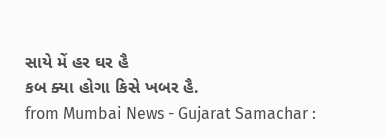સાયે મેં હર ઘર હૈ
કબ ક્યા હોગા કિસે ખબર હૈ.
from Mumbai News - Gujarat Samachar :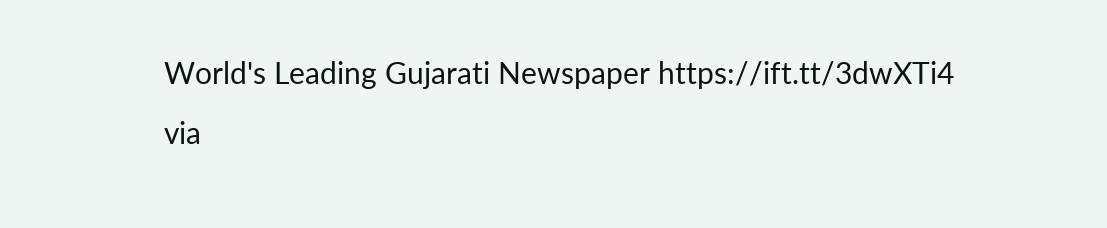World's Leading Gujarati Newspaper https://ift.tt/3dwXTi4
via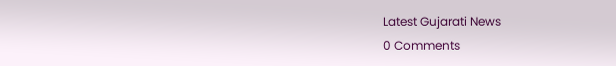Latest Gujarati News
0 Comments